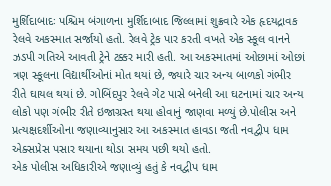મુર્શિદાબાદઃ પશ્ચિમ બંગાળના મુર્શિદાબાદ જિલ્લામાં શુક્રવારે એક હૃદયદ્રાવક રેલવે અકસ્માત સર્જાયો હતો. રેલવે ટ્રેક પાર કરતી વખતે એક સ્કૂલ વાનને ઝડપી ગતિએ આવતી ટ્રેને ટક્કર મારી હતી. આ અકસ્માતમાં ઓછામાં ઓછાં ત્રણ સ્કૂલના વિદ્યાર્થીઓનાં મોત થયાં છે, જ્યારે ચાર અન્ય બાળકો ગંભીર રીતે ઘાયલ થયાં છે. ગોબિંદપુર રેલવે ગેટ પાસે બનેલી આ ઘટનામાં ચાર અન્ય લોકો પણ ગંભીર રીતે ઇજાગ્રસ્ત થયા હોવાનું જાણવા મળ્યું છે.પોલીસ અને પ્રત્યક્ષદર્શીઓના જણાવ્યાનુસાર આ અકસ્માત હાવડા જતી નવદ્વીપ ધામ એક્સપ્રેસ પસાર થયાના થોડા સમય પછી થયો હતો.
એક પોલીસ અધિકારીએ જણાવ્યું હતું કે નવદ્વીપ ધામ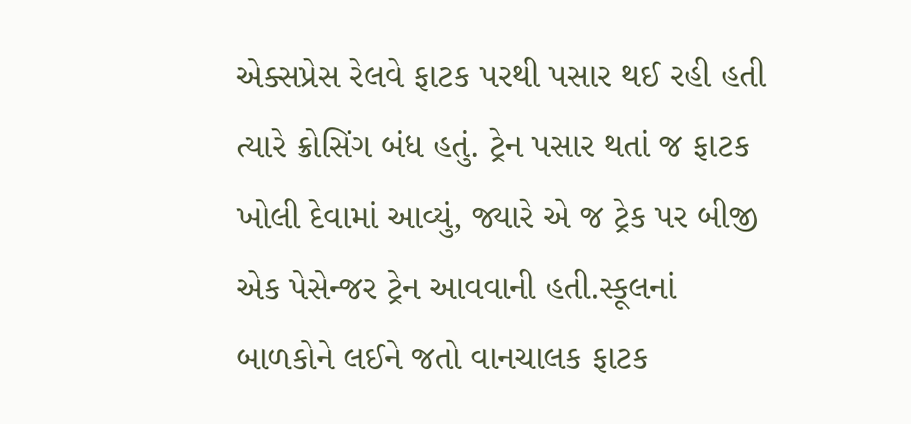એક્સપ્રેસ રેલવે ફાટક પરથી પસાર થઈ રહી હતી ત્યારે ક્રોસિંગ બંધ હતું. ટ્રેન પસાર થતાં જ ફાટક ખોલી દેવામાં આવ્યું, જ્યારે એ જ ટ્રેક પર બીજી એક પેસેન્જર ટ્રેન આવવાની હતી.સ્કૂલનાં બાળકોને લઈને જતો વાનચાલક ફાટક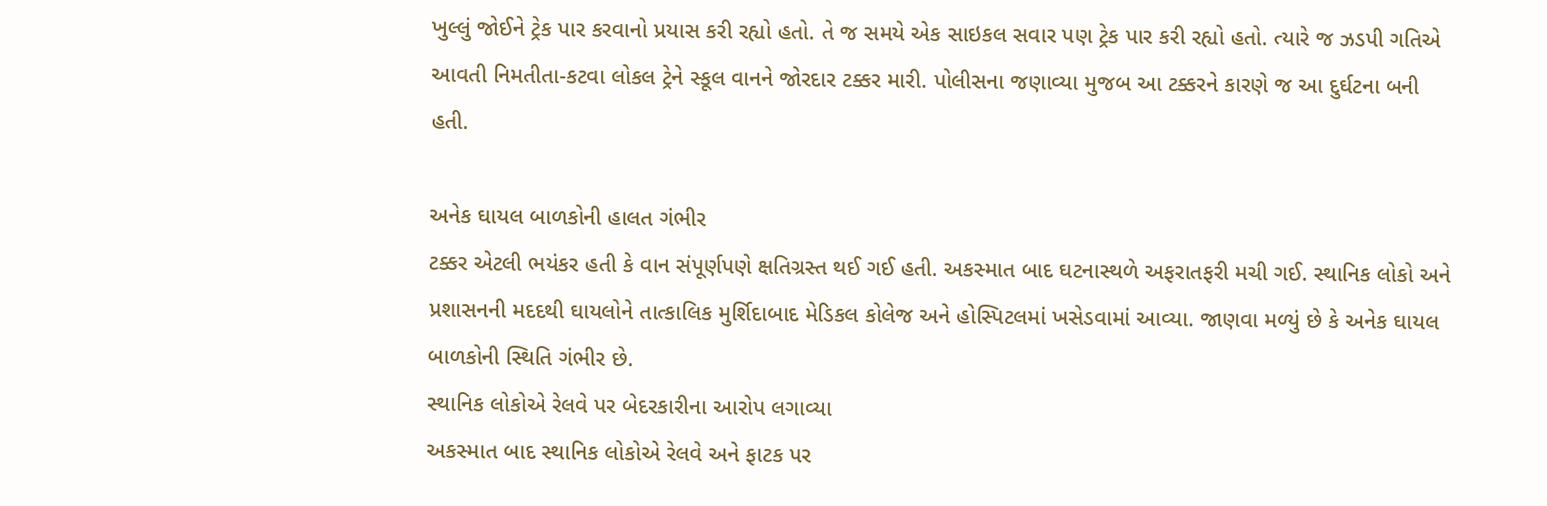ખુલ્લું જોઈને ટ્રેક પાર કરવાનો પ્રયાસ કરી રહ્યો હતો. તે જ સમયે એક સાઇકલ સવાર પણ ટ્રેક પાર કરી રહ્યો હતો. ત્યારે જ ઝડપી ગતિએ આવતી નિમતીતા-કટવા લોકલ ટ્રેને સ્કૂલ વાનને જોરદાર ટક્કર મારી. પોલીસના જણાવ્યા મુજબ આ ટક્કરને કારણે જ આ દુર્ઘટના બની હતી.

અનેક ઘાયલ બાળકોની હાલત ગંભીર
ટક્કર એટલી ભયંકર હતી કે વાન સંપૂર્ણપણે ક્ષતિગ્રસ્ત થઈ ગઈ હતી. અકસ્માત બાદ ઘટનાસ્થળે અફરાતફરી મચી ગઈ. સ્થાનિક લોકો અને પ્રશાસનની મદદથી ઘાયલોને તાત્કાલિક મુર્શિદાબાદ મેડિકલ કોલેજ અને હોસ્પિટલમાં ખસેડવામાં આવ્યા. જાણવા મળ્યું છે કે અનેક ઘાયલ બાળકોની સ્થિતિ ગંભીર છે.
સ્થાનિક લોકોએ રેલવે પર બેદરકારીના આરોપ લગાવ્યા
અકસ્માત બાદ સ્થાનિક લોકોએ રેલવે અને ફાટક પર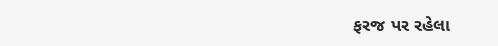ફરજ પર રહેલા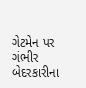ગેટમેન પર ગંભીર બેદરકારીના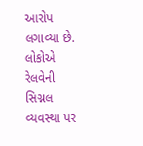આરોપ લગાવ્યા છે. લોકોએ રેલવેની સિગ્નલ વ્યવસ્થા પર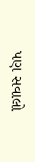પણ સવાલો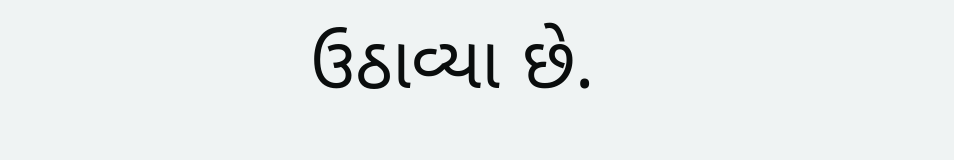ઉઠાવ્યા છે.